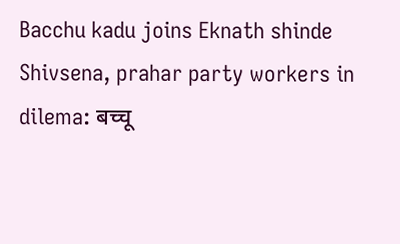Bacchu kadu joins Eknath shinde Shivsena, prahar party workers in dilema: बच्चू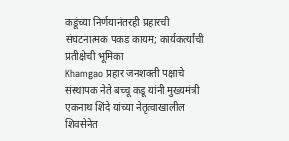कडूंच्या निर्णयानंतरही प्रहारची संघटनात्मक पकड कायम; कार्यकर्त्यांची प्रतीक्षेची भूमिका
Khamgao प्रहार जनशक्ती पक्षाचे संस्थापक नेते बच्चू कडू यांनी मुख्यमंत्री एकनाथ शिंदे यांच्या नेतृत्वाखालील शिवसेनेत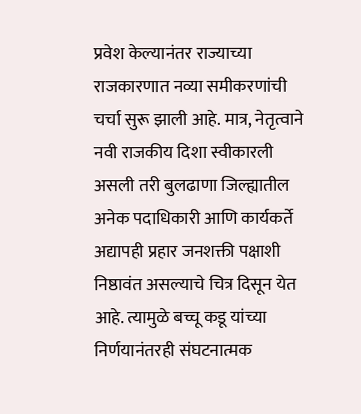प्रवेश केल्यानंतर राज्याच्या राजकारणात नव्या समीकरणांची चर्चा सुरू झाली आहे. मात्र, नेतृत्वाने नवी राजकीय दिशा स्वीकारली असली तरी बुलढाणा जिल्ह्यातील अनेक पदाधिकारी आणि कार्यकर्ते अद्यापही प्रहार जनशक्ती पक्षाशी निष्ठावंत असल्याचे चित्र दिसून येत आहे. त्यामुळे बच्चू कडू यांच्या निर्णयानंतरही संघटनात्मक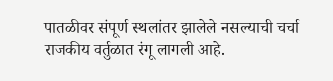पातळीवर संपूर्ण स्थलांतर झालेले नसल्याची चर्चा राजकीय वर्तुळात रंगू लागली आहे.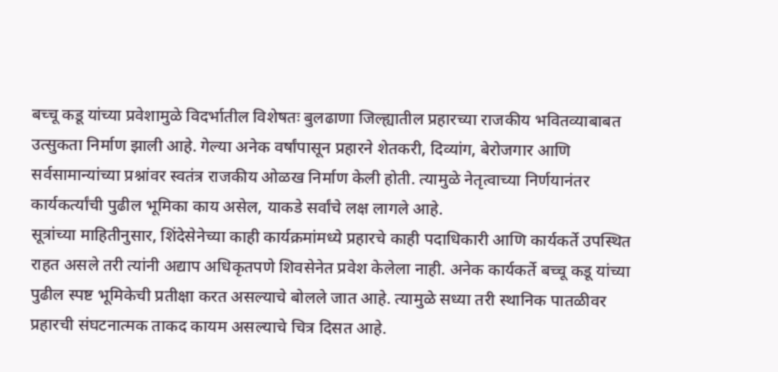बच्चू कडू यांच्या प्रवेशामुळे विदर्भातील विशेषतः बुलढाणा जिल्ह्यातील प्रहारच्या राजकीय भवितव्याबाबत उत्सुकता निर्माण झाली आहे. गेल्या अनेक वर्षांपासून प्रहारने शेतकरी, दिव्यांग, बेरोजगार आणि सर्वसामान्यांच्या प्रश्नांवर स्वतंत्र राजकीय ओळख निर्माण केली होती. त्यामुळे नेतृत्वाच्या निर्णयानंतर कार्यकर्त्यांची पुढील भूमिका काय असेल, याकडे सर्वांचे लक्ष लागले आहे.
सूत्रांच्या माहितीनुसार, शिंदेसेनेच्या काही कार्यक्रमांमध्ये प्रहारचे काही पदाधिकारी आणि कार्यकर्ते उपस्थित राहत असले तरी त्यांनी अद्याप अधिकृतपणे शिवसेनेत प्रवेश केलेला नाही. अनेक कार्यकर्ते बच्चू कडू यांच्या पुढील स्पष्ट भूमिकेची प्रतीक्षा करत असल्याचे बोलले जात आहे. त्यामुळे सध्या तरी स्थानिक पातळीवर प्रहारची संघटनात्मक ताकद कायम असल्याचे चित्र दिसत आहे.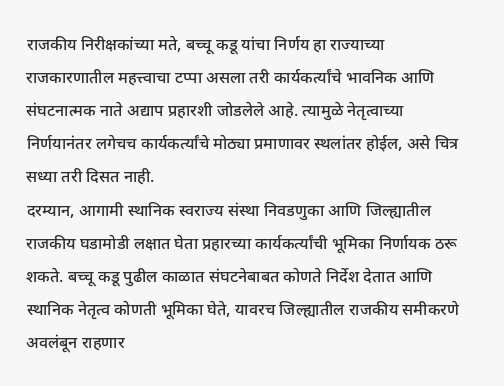राजकीय निरीक्षकांच्या मते, बच्चू कडू यांचा निर्णय हा राज्याच्या राजकारणातील महत्त्वाचा टप्पा असला तरी कार्यकर्त्यांचे भावनिक आणि संघटनात्मक नाते अद्याप प्रहारशी जोडलेले आहे. त्यामुळे नेतृत्वाच्या निर्णयानंतर लगेचच कार्यकर्त्यांचे मोठ्या प्रमाणावर स्थलांतर होईल, असे चित्र सध्या तरी दिसत नाही.
दरम्यान, आगामी स्थानिक स्वराज्य संस्था निवडणुका आणि जिल्ह्यातील राजकीय घडामोडी लक्षात घेता प्रहारच्या कार्यकर्त्यांची भूमिका निर्णायक ठरू शकते. बच्चू कडू पुढील काळात संघटनेबाबत कोणते निर्देश देतात आणि स्थानिक नेतृत्व कोणती भूमिका घेते, यावरच जिल्ह्यातील राजकीय समीकरणे अवलंबून राहणार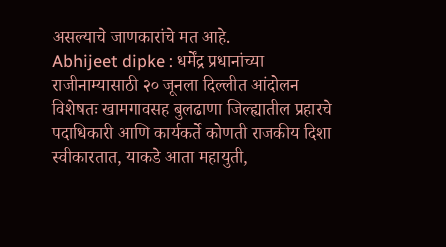असल्याचे जाणकारांचे मत आहे.
Abhijeet dipke : धर्मेंद्र प्रधानांच्या राजीनाम्यासाठी २० जूनला दिल्लीत आंदोलन
विशेषतः खामगावसह बुलढाणा जिल्ह्यातील प्रहारचे पदाधिकारी आणि कार्यकर्ते कोणती राजकीय दिशा स्वीकारतात, याकडे आता महायुती,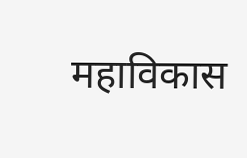महाविकास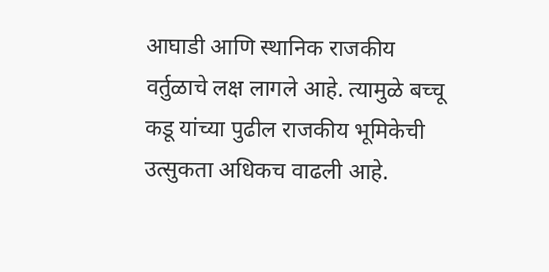आघाडी आणि स्थानिक राजकीय वर्तुळाचे लक्ष लागले आहे. त्यामुळे बच्चू कडू यांच्या पुढील राजकीय भूमिकेची उत्सुकता अधिकच वाढली आहे.